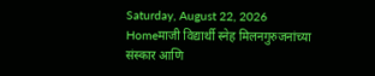Saturday, August 22, 2026
Homeमाजी विद्यार्थी स्नेह मिलनगुरुजनांच्या संस्कार आणि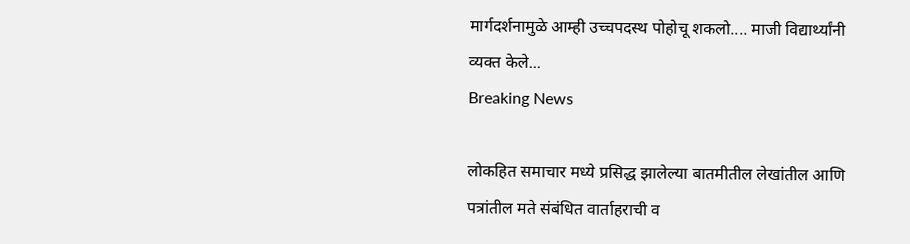मार्गदर्शनामुळे आम्ही उच्चपदस्थ पोहोचू शकलो.... माजी विद्यार्थ्यांनी व्यक्त केले...
Breaking News

लोकहित समाचार मध्ये प्रसिद्ध झालेल्या बातमीतील लेखांतील आणि पत्रांतील मते संबंधित वार्ताहराची व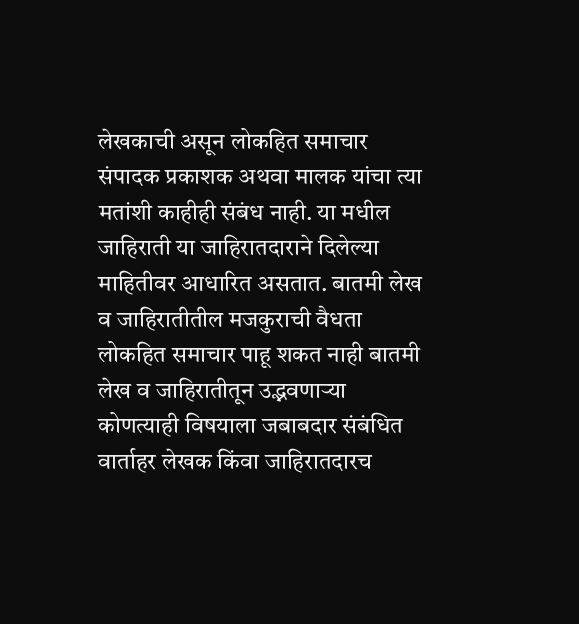लेखकाची असून लोकहित समाचार संपादक प्रकाशक अथवा मालक यांचा त्या मतांशी काहीही संबंध नाही. या मधील जाहिराती या जाहिरातदाराने दिलेल्या माहितीवर आधारित असतात. बातमी लेख व जाहिरातीतील मजकुराची वैधता लोकहित समाचार पाहू शकत नाही बातमी लेख व जाहिरातीतून उद्भवणाऱ्या कोणत्याही विषयाला जबाबदार संबंधित वार्ताहर लेखक किंवा जाहिरातदारच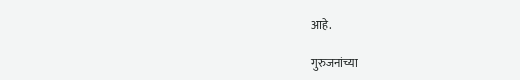आहे.

गुरुजनांच्या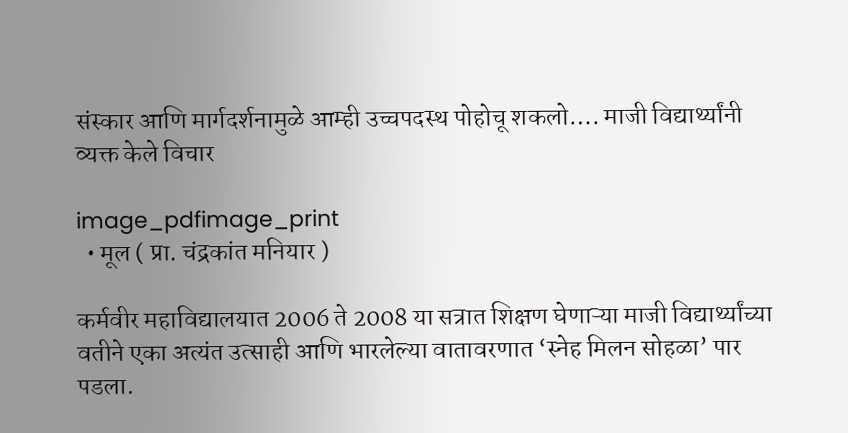संस्कार आणि मार्गदर्शनामुळे आम्ही उच्चपदस्थ पोहोचू शकलो…. माजी विद्यार्थ्यांनी व्यक्त केले विचार

image_pdfimage_print
  • मूल ( प्रा. चंद्रकांत मनियार )

कर्मवीर महाविद्यालयात 2006 ते 2008 या सत्रात शिक्षण घेणाऱ्या माजी विद्यार्थ्यांच्या वतीने एका अत्यंत उत्साही आणि भारलेल्या वातावरणात ‘स्नेह मिलन सोहळा’ पार पडला.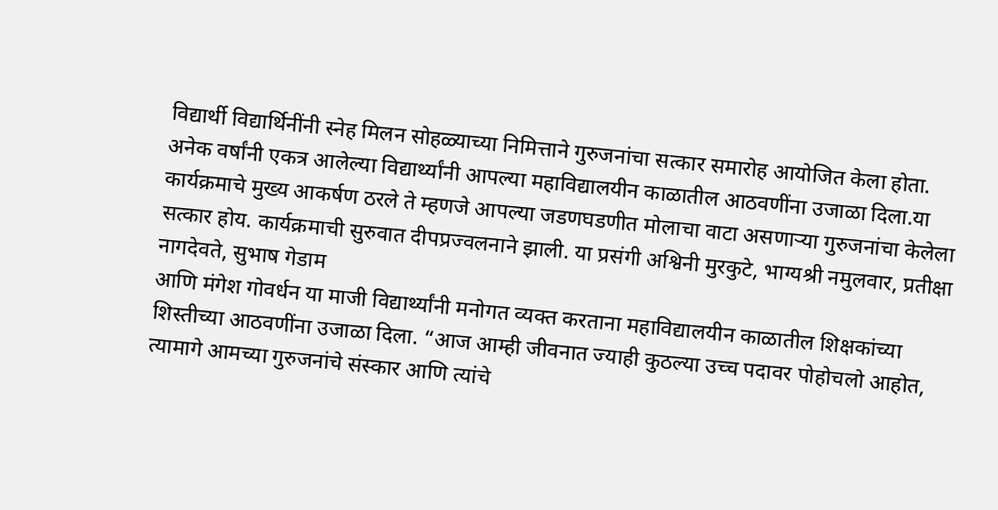विद्यार्थी विद्यार्थिनींनी स्नेह मिलन सोहळ्याच्या निमित्ताने गुरुजनांचा सत्कार समारोह आयोजित केला होता. अनेक वर्षांनी एकत्र आलेल्या विद्यार्थ्यांनी आपल्या महाविद्यालयीन काळातील आठवणींना उजाळा दिला.या कार्यक्रमाचे मुख्य आकर्षण ठरले ते म्हणजे आपल्या जडणघडणीत मोलाचा वाटा असणाऱ्या गुरुजनांचा केलेला सत्कार होय. कार्यक्रमाची सुरुवात दीपप्रज्वलनाने झाली. या प्रसंगी अश्विनी मुरकुटे, भाग्यश्री नमुलवार, प्रतीक्षा नागदेवते, सुभाष गेडाम
आणि मंगेश गोवर्धन या माजी विद्यार्थ्यांनी मनोगत व्यक्त करताना महाविद्यालयीन काळातील शिक्षकांच्या शिस्तीच्या आठवणींना उजाळा दिला. “आज आम्ही जीवनात ज्याही कुठल्या उच्च पदावर पोहोचलो आहोत, त्यामागे आमच्या गुरुजनांचे संस्कार आणि त्यांचे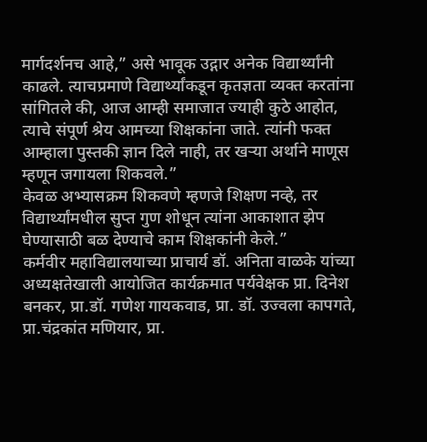मार्गदर्शनच आहे,” असे भावूक उद्गार अनेक विद्यार्थ्यांनी काढले. त्याचप्रमाणे विद्यार्थ्यांकडून कृतज्ञता व्यक्त करतांना सांगितले की, आज आम्ही समाजात ज्याही कुठे आहोत, त्याचे संपूर्ण श्रेय आमच्या शिक्षकांना जाते. त्यांनी फक्त आम्हाला पुस्तकी ज्ञान दिले नाही, तर खऱ्या अर्थाने माणूस म्हणून जगायला शिकवले.”
केवळ अभ्यासक्रम शिकवणे म्हणजे शिक्षण नव्हे, तर विद्यार्थ्यांमधील सुप्त गुण शोधून त्यांना आकाशात झेप घेण्यासाठी बळ देण्याचे काम शिक्षकांनी केले.”
कर्मवीर महाविद्यालयाच्या प्राचार्य डॉ. अनिता वाळके यांच्या अध्यक्षतेखाली आयोजित कार्यक्रमात पर्यवेक्षक प्रा. दिनेश बनकर, प्रा.डॉ. गणेश गायकवाड, प्रा. डॉ. उज्वला कापगते, प्रा.चंद्रकांत मणियार, प्रा.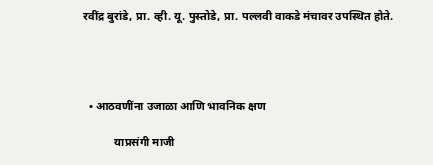रवींद्र बुरांडे, प्रा. व्ही. यू. पुस्तोडे, प्रा. पल्लवी वाकडे मंचावर उपस्थित होते.




  • आठवणींना उजाळा आणि भावनिक क्षण

           याप्रसंगी माजी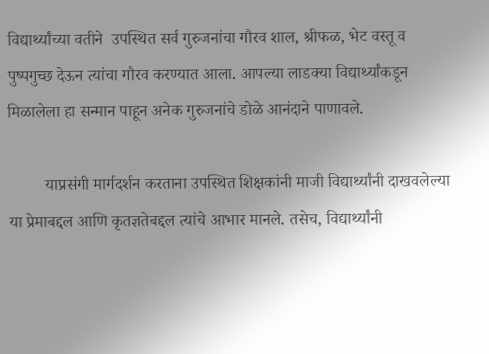विद्यार्थ्यांच्या वतीने  उपस्थित सर्व गुरुजनांचा गौरव शाल, श्रीफळ, भेट वस्तू व पुष्पगुच्छ देऊन त्यांचा गौरव करण्यात आला. आपल्या लाडक्या विद्यार्थ्यांकडून मिळालेला हा सन्मान पाहून अनेक गुरुजनांचे डोळे आनंदाने पाणावले.

         याप्रसंगी मार्गदर्शन करताना उपस्थित शिक्षकांनी माजी विद्यार्थ्यांनी दाखवलेल्या या प्रेमाबद्दल आणि कृतज्ञतेबद्दल त्यांचे आभार मानले. तसेच, विद्यार्थ्यांनी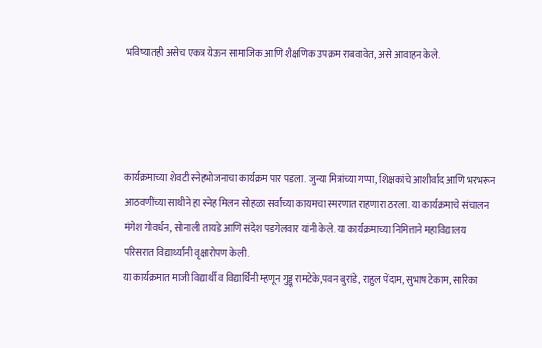भविष्यातही असेच एकत्र येऊन सामाजिक आणि शैक्षणिक उपक्रम राबवावेत, असे आवाहन केले.




कार्यक्रमाच्या शेवटी स्नेहभोजनाचा कार्यक्रम पार पडला. जुन्या मित्रांच्या गप्पा, शिक्षकांचे आशीर्वाद आणि भरभरून आठवणींच्या साथीने हा स्नेह मिलन सोहळा सर्वांच्या कायमचा स्मरणात राहणारा ठरला. या कार्यक्रमाचे संचालन मंगेश गोवर्धन, सोनाली तायडे आणि संदेश पडगेलवार यांनी केले. या कार्यक्रमाच्या निमित्ताने महाविद्यालय परिसरात विद्यार्थ्यांनी वृक्षारोपण केली.
या कार्यक्रमात माजी विद्यार्थी व विद्यार्थिनी म्हणून गुड्डू रामटेके,पवन बुरांडे, राहुल पेंदाम, सुभाष टेकाम, सारिका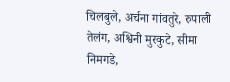चिलबुले, अर्चना गांवतुरे, रुपाली तेलंग, अश्विनी मुरकुटे, सीमा निमगडे,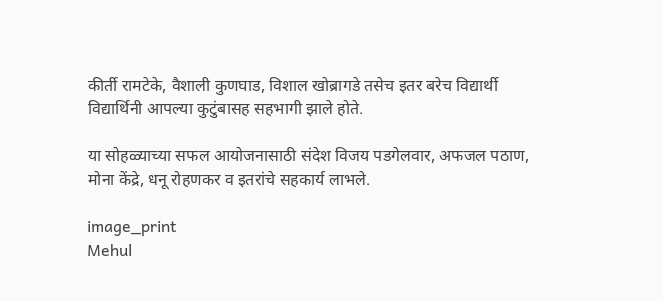कीर्ती रामटेके, वैशाली कुणघाड, विशाल खोब्रागडे तसेच इतर बरेच विद्यार्थी विद्यार्थिनी आपल्या कुटुंबासह सहभागी झाले होते.

या सोहळ्याच्या सफल आयोजनासाठी संदेश विजय पडगेलवार, अफजल पठाण, मोना केंद्रे, धनू रोहणकर व इतरांचे सहकार्य लाभले.

image_print
Mehul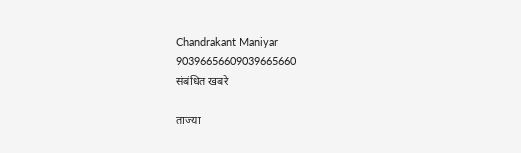Chandrakant Maniyar
90396656609039665660
संबंधित खबरे

ताज्या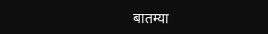बातम्या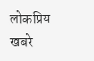लोकप्रिय खबरे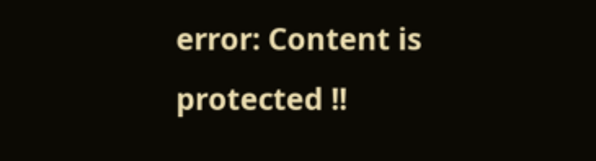error: Content is protected !!